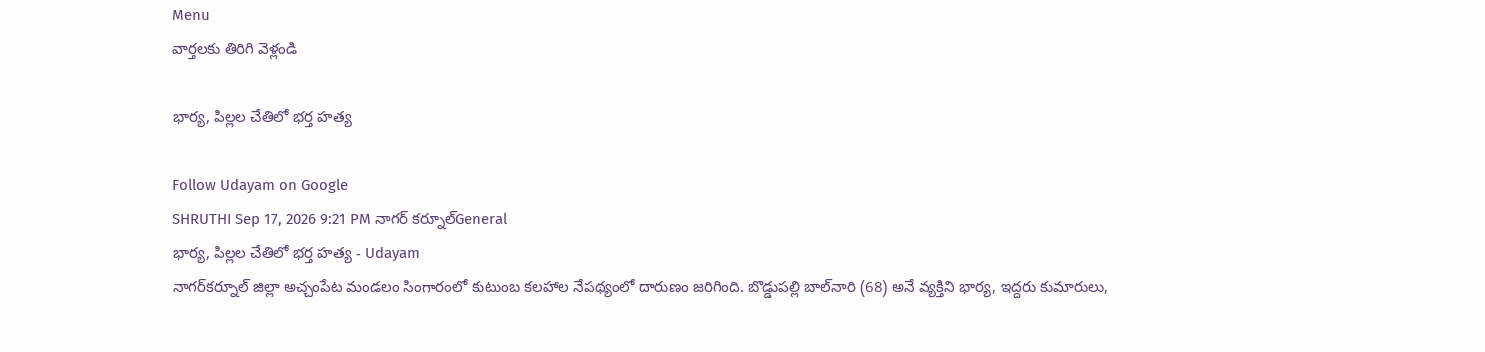Menu
వార్తలకు తిరిగి వెళ్లండి

భార్య, పిల్లల చేతిలో భర్త హత్య

Follow Udayam on Google
SHRUTHI Sep 17, 2026 9:21 PM నాగర్ కర్నూల్General
భార్య, పిల్లల చేతిలో భర్త హత్య - Udayam
నాగర్‌కర్నూల్ జిల్లా అచ్చంపేట మండలం సింగారంలో కుటుంబ కలహాల నేపథ్యంలో దారుణం జరిగింది. బొడ్డుపల్లి బాల్‌నారి (68) అనే వ్యక్తిని భార్య, ఇద్దరు కుమారులు,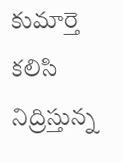కుమార్తె కలిసి నిద్రిస్తున్న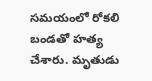సమయంలో రోకలి బండతో హత్య చేశారు. మృతుడు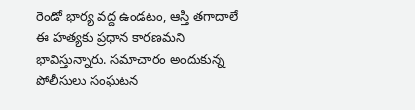రెండో భార్య వద్ద ఉండటం, ఆస్తి తగాదాలే ఈ హత్యకు ప్రధాన కారణమని భావిస్తున్నారు. సమాచారం అందుకున్న పోలీసులు సంఘటన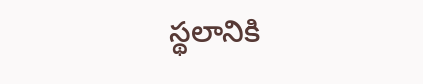స్థలానికి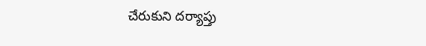చేరుకుని దర్యాప్తు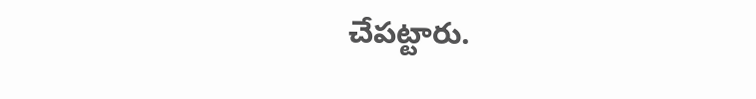చేపట్టారు.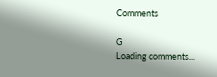Comments

G
Loading comments...